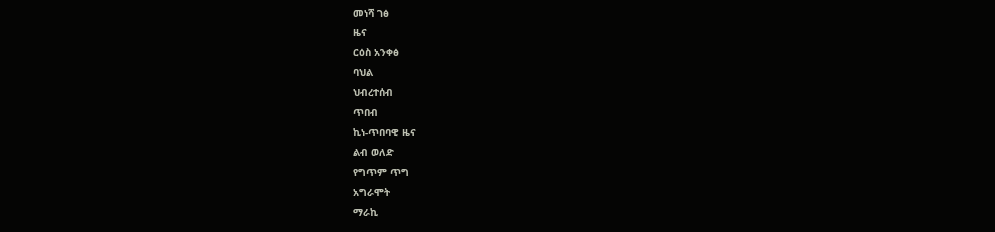መነሻ ገፅ
ዜና
ርዕስ አንቀፅ
ባህል
ህብረተሰብ
ጥበብ
ኪነ-ጥበባዊ ዜና
ልብ ወለድ
የግጥም ጥግ
አግራሞት
ማራኪ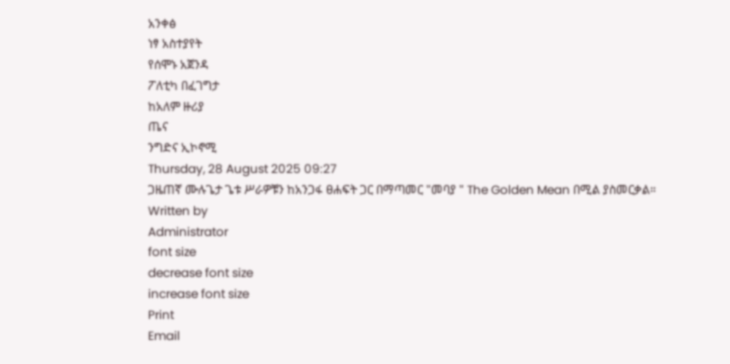አንቀፅ
ነፃ አስተያየት
የሰሞኑ አጀንዳ
ፖለቲካ በፈገግታ
ከአለም ዙሪያ
ጤና
ንግድና ኢኮኖሚ
Thursday, 28 August 2025 09:27
ጋዜጠኛ ሙሉጌታ ጌቱ ሥራዎቹን ከአንጋፋ ፀሐፍት ጋር በማጣመር "መባያ " The Golden Mean በሚል ያስመርቃል።
Written by
Administrator
font size
decrease font size
increase font size
Print
Email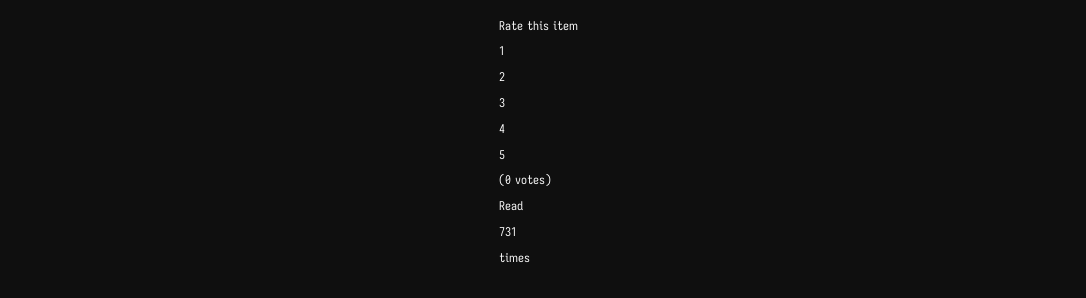Rate this item
1
2
3
4
5
(0 votes)
Read
731
times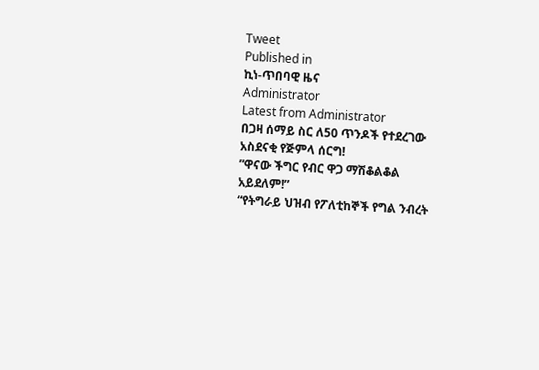Tweet
Published in
ኪነ-ጥበባዊ ዜና
Administrator
Latest from Administrator
በጋዛ ሰማይ ስር ለ50 ጥንዶች የተደረገው አስደናቂ የጅምላ ሰርግ!
”ዋናው ችግር የብር ዋጋ ማሽቆልቆል አይደለም!”
“የትግራይ ህዝብ የፖለቲከኞች የግል ንብረት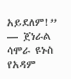አይደለም!” — ጀነራል ሳሞራ ዩኑስ
የአዳም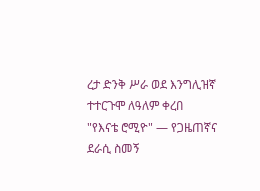ረታ ድንቅ ሥራ ወደ እንግሊዝኛ ተተርጉሞ ለዓለም ቀረበ
"የእናቴ ሮሚዮ" — የጋዜጠኛና ደራሲ ስመኝ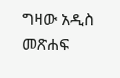ግዛው አዲስ መጽሐፍ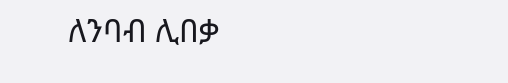ለንባብ ሊበቃ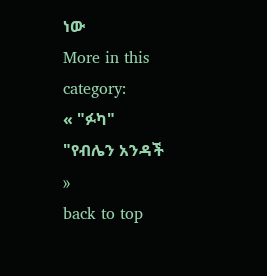ነው
More in this category:
« "ፉካ"
"የብሌን አንዳች »
back to top